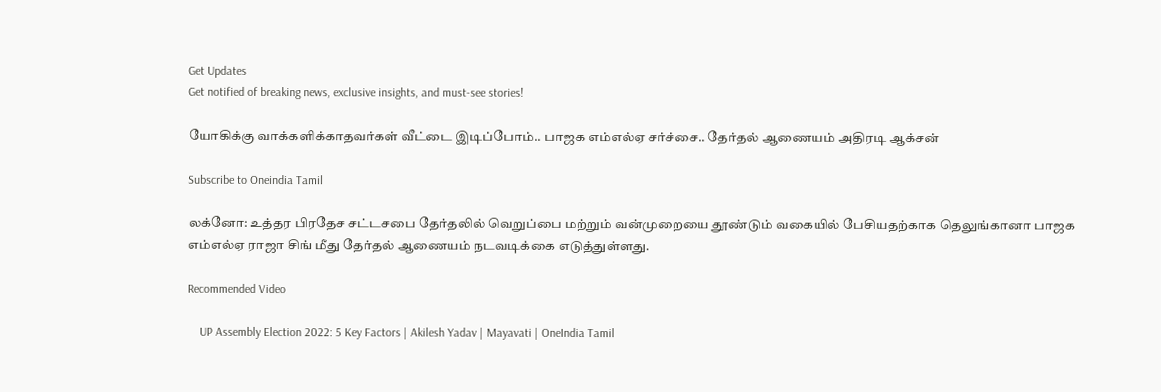Get Updates
Get notified of breaking news, exclusive insights, and must-see stories!

யோகிக்கு வாக்களிக்காதவர்கள் வீட்டை இடிப்போம்.. பாஜக எம்எல்ஏ சர்ச்சை.. தேர்தல் ஆணையம் அதிரடி ஆக்சன்

Subscribe to Oneindia Tamil

லக்னோ: உத்தர பிரதேச சட்டசபை தேர்தலில் வெறுப்பை மற்றும் வன்முறையை தூண்டும் வகையில் பேசியதற்காக தெலுங்கானா பாஜக எம்எல்ஏ ராஜா சிங் மீது தேர்தல் ஆணையம் நடவடிக்கை எடுத்துள்ளது.

Recommended Video

    UP Assembly Election 2022: 5 Key Factors | Akilesh Yadav | Mayavati | OneIndia Tamil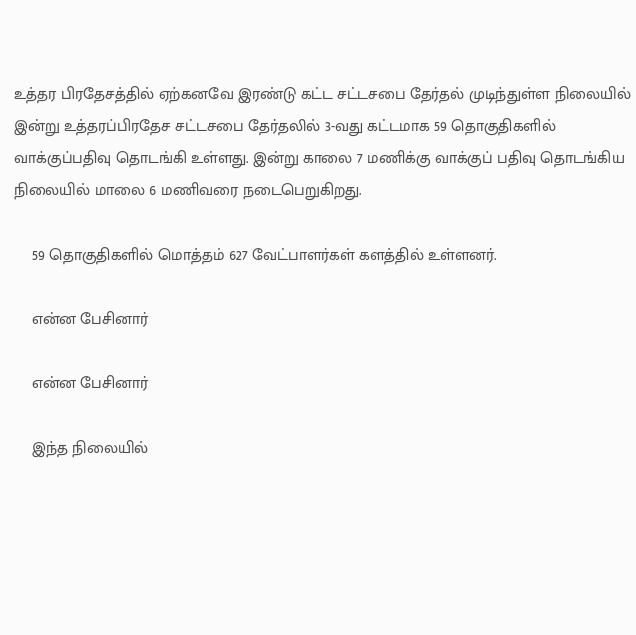உத்தர பிரதேசத்தில் ஏற்கனவே இரண்டு கட்ட சட்டசபை தேர்தல் முடிந்துள்ள நிலையில் இன்று உத்தரப்பிரதேச சட்டசபை தேர்தலில் 3-வது கட்டமாக 59 தொகுதிகளில் வாக்குப்பதிவு தொடங்கி உள்ளது. இன்று காலை 7 மணிக்கு வாக்குப் பதிவு தொடங்கிய நிலையில் மாலை 6 மணிவரை நடைபெறுகிறது.

    59 தொகுதிகளில் மொத்தம் 627 வேட்பாளர்கள் களத்தில் உள்ளனர்.

    என்ன பேசினார்

    என்ன பேசினார்

    இந்த நிலையில்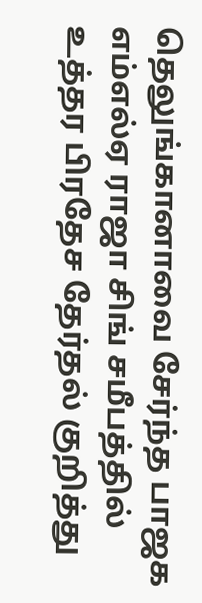தெலுங்கானாவை சேர்ந்த பாஜக எம்எல்ஏ ராஜா சிங் சமீபத்தில் உத்தர பிரதேச தேர்தல் குறித்து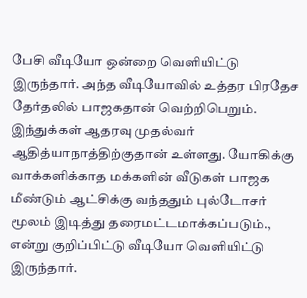பேசி வீடியோ ஒன்றை வெளியிட்டு இருந்தார். அந்த வீடியோவில் உத்தர பிரதேச தேர்தலில் பாஜகதான் வெற்றிபெறும். இந்துக்கள் ஆதரவு முதல்வர் ஆதித்யாநாத்திற்குதான் உள்ளது. யோகிக்கு வாக்களிக்காத மக்களின் வீடுகள் பாஜக மீண்டும் ஆட்சிக்கு வந்ததும் புல்டோசர் மூலம் இடித்து தரைமட்டமாக்கப்படும்., என்று குறிப்பிட்டு வீடியோ வெளியிட்டு இருந்தார்.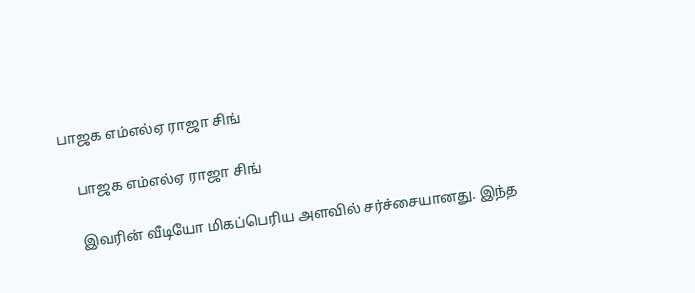பாஜக எம்எல்ஏ ராஜா சிங்

    பாஜக எம்எல்ஏ ராஜா சிங்

    இவரின் வீடியோ மிகப்பெரிய அளவில் சர்ச்சையானது. இந்த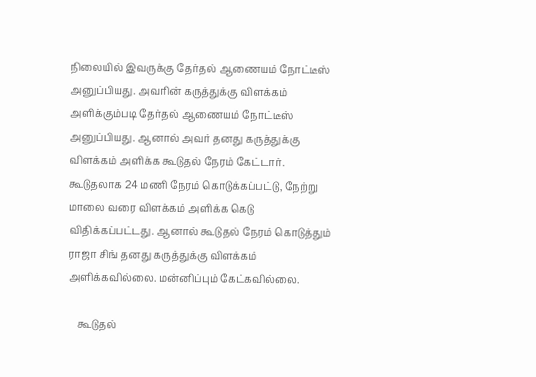நிலையில் இவருக்கு தேர்தல் ஆணையம் நோட்டீஸ் அனுப்பியது. அவரின் கருத்துக்கு விளக்கம் அளிக்கும்படி தேர்தல் ஆணையம் நோட்டீஸ் அனுப்பியது. ஆனால் அவர் தனது கருத்துக்கு விளக்கம் அளிக்க கூடுதல் நேரம் கேட்டார். கூடுதலாக 24 மணி நேரம் கொடுக்கப்பட்டு, நேற்று மாலை வரை விளக்கம் அளிக்க கெடு விதிக்கப்பட்டது. ஆனால் கூடுதல் நேரம் கொடுத்தும் ராஜா சிங் தனது கருத்துக்கு விளக்கம் அளிக்கவில்லை. மன்னிப்பும் கேட்கவில்லை.

    கூடுதல்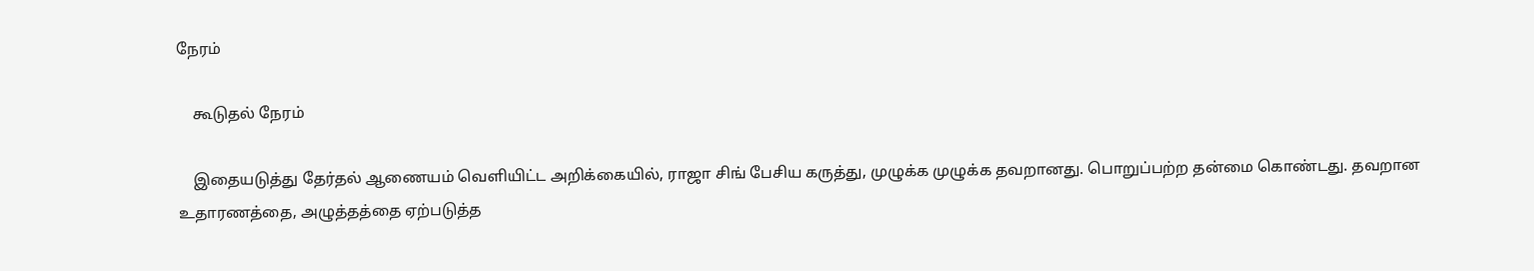நேரம்

    கூடுதல் நேரம்

    இதையடுத்து தேர்தல் ஆணையம் வெளியிட்ட அறிக்கையில், ராஜா சிங் பேசிய கருத்து, முழுக்க முழுக்க தவறானது. பொறுப்பற்ற தன்மை கொண்டது. தவறான உதாரணத்தை, அழுத்தத்தை ஏற்படுத்த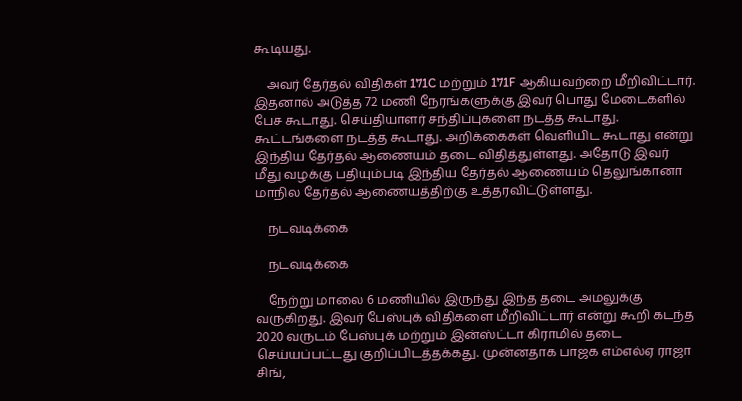கூடியது.

    அவர் தேர்தல் விதிகள் 171C மற்றும் 171F ஆகியவற்றை மீறிவிட்டார். இதனால் அடுத்த 72 மணி நேரங்களுக்கு இவர் பொது மேடைகளில் பேச கூடாது. செய்தியாளர் சந்திப்புகளை நடத்த கூடாது. கூட்டங்களை நடத்த கூடாது. அறிக்கைகள் வெளியிட கூடாது என்று இந்திய தேர்தல் ஆணையம் தடை விதித்துள்ளது. அதோடு இவர் மீது வழக்கு பதியும்படி இந்திய தேர்தல் ஆணையம் தெலுங்கானா மாநில தேர்தல் ஆணையத்திற்கு உத்தரவிட்டுள்ளது.

    நடவடிக்கை

    நடவடிக்கை

    நேற்று மாலை 6 மணியில் இருந்து இந்த தடை அமலுக்கு வருகிறது. இவர் பேஸ்புக் விதிகளை மீறிவிட்டார் என்று கூறி கடந்த 2020 வருடம் பேஸ்புக் மற்றும் இன்ஸ்ட்டா கிராமில் தடை செய்யப்பட்டது குறிப்பிடத்தக்கது. முன்னதாக பாஜக எம்எல்ஏ ராஜா சிங்,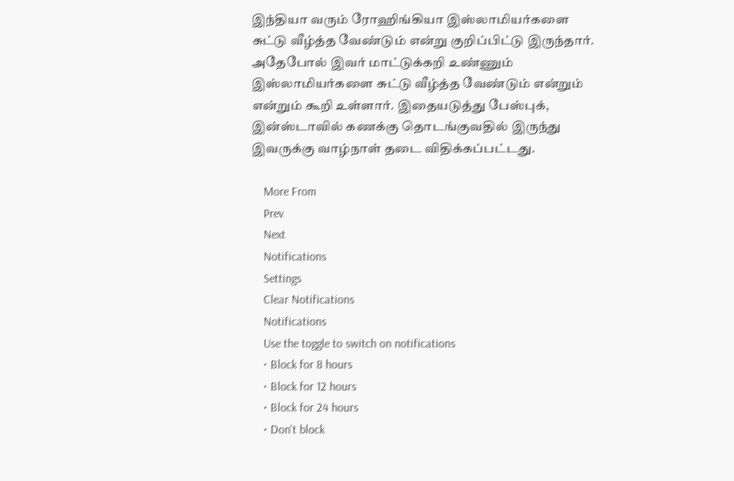இந்தியா வரும் ரோஹிங்கியா இஸ்லாமியர்களை சுட்டு வீழ்த்த வேண்டும் என்று குறிப்பிட்டு இருந்தார். அதேபோல் இவர் மாட்டுக்கறி உண்ணும் இஸ்லாமியர்களை சுட்டு வீழ்த்த வேண்டும் என்றும் என்றும் கூறி உள்ளார். இதையடுத்து பேஸ்புக், இன்ஸ்டாவில் கணக்கு தொடங்குவதில் இருந்து இவருக்கு வாழ்நாள் தடை விதிக்கப்பட்டது.

    More From
    Prev
    Next
    Notifications
    Settings
    Clear Notifications
    Notifications
    Use the toggle to switch on notifications
    • Block for 8 hours
    • Block for 12 hours
    • Block for 24 hours
    • Don't block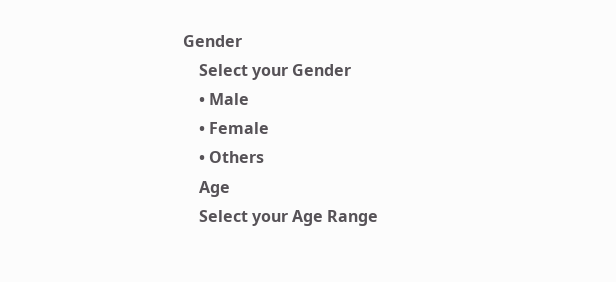Gender
    Select your Gender
    • Male
    • Female
    • Others
    Age
    Select your Age Range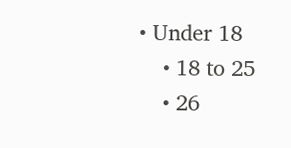• Under 18
    • 18 to 25
    • 26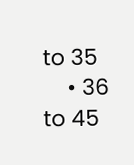to 35
    • 36 to 45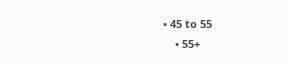• 45 to 55
    • 55+